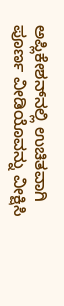ಅಪ್ಲಿಕೇಶನ್‌ನಲ್ಲಿ ಉಚಿತವಾಗಿ ಪೂರ್ಣ ವೀಡಿಯೊವನ್ನು ವೀಕ್ಷಿಸಿ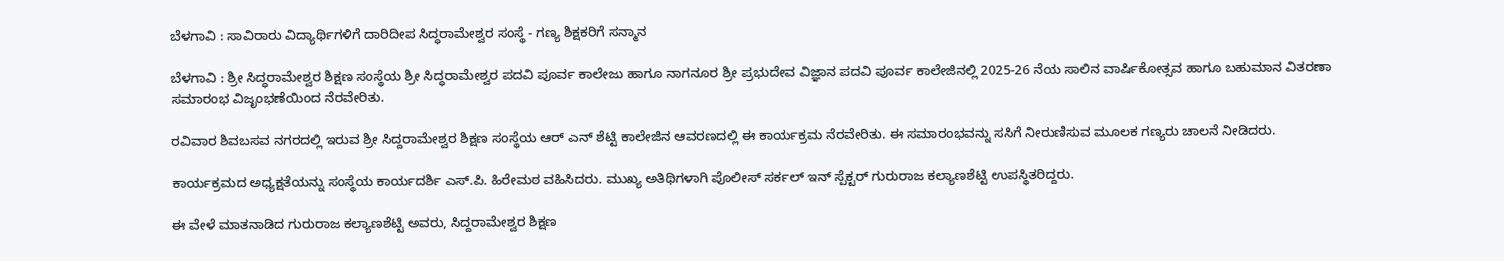ಬೆಳಗಾವಿ : ಸಾವಿರಾರು ವಿದ್ಯಾರ್ಥಿಗಳಿಗೆ ದಾರಿದೀಪ ಸಿದ್ಧರಾಮೇಶ್ವರ ಸಂಸ್ಥೆ - ಗಣ್ಯ ಶಿಕ್ಷಕರಿಗೆ ಸನ್ಮಾನ

ಬೆಳಗಾವಿ : ಶ್ರೀ ಸಿದ್ಧರಾಮೇಶ್ವರ ಶಿಕ್ಷಣ ಸಂಸ್ಥೆಯ ಶ್ರೀ ಸಿದ್ಧರಾಮೇಶ್ವರ ಪದವಿ ಪೂರ್ವ ಕಾಲೇಜು ಹಾಗೂ ನಾಗನೂರ ಶ್ರೀ ಪ್ರಭುದೇವ ವಿಜ್ಞಾನ ಪದವಿ ಪೂರ್ವ ಕಾಲೇಜಿನಲ್ಲಿ 2025-26 ನೆಯ ಸಾಲಿನ ವಾರ್ಷಿಕೋತ್ಸವ ಹಾಗೂ ಬಹುಮಾನ ವಿತರಣಾ ಸಮಾರಂಭ ವಿಜೃಂಭಣೆಯಿಂದ ನೆರವೇರಿತು.

ರವಿವಾರ ಶಿವಬಸವ ನಗರದಲ್ಲಿ ಇರುವ ಶ್ರೀ ಸಿದ್ದರಾಮೇಶ್ವರ ಶಿಕ್ಷಣ ಸಂಸ್ಥೆಯ ಆರ್ ಎನ್ ಶೆಟ್ಟಿ ಕಾಲೇಜಿನ ಆವರಣದಲ್ಲಿ ಈ ಕಾರ್ಯಕ್ರಮ ನೆರವೇರಿತು. ಈ ಸಮಾರಂಭವನ್ನು ಸಸಿಗೆ ನೀರುಣಿಸುವ ಮೂಲಕ ಗಣ್ಯರು ಚಾಲನೆ ನೀಡಿದರು.

ಕಾರ್ಯಕ್ರಮದ ಅಧ್ಯಕ್ಷತೆಯನ್ನು ಸಂಸ್ಥೆಯ ಕಾರ್ಯದರ್ಶಿ ಎಸ್.ಪಿ. ಹಿರೇಮಠ ವಹಿಸಿದರು. ಮುಖ್ಯ ಅತಿಥಿಗಳಾಗಿ ಪೊಲೀಸ್ ಸರ್ಕಲ್ ಇನ್‌ ಸ್ಪೆಕ್ಟ‌ರ್ ಗುರುರಾಜ ಕಲ್ಯಾಣಶೆಟ್ಟಿ ಉಪಸ್ಥಿತರಿದ್ದರು.

ಈ ವೇಳೆ ಮಾತನಾಡಿದ ಗುರುರಾಜ ಕಲ್ಯಾಣಶೆಟ್ಟಿ ಅವರು, ಸಿದ್ದರಾಮೇಶ್ವರ ಶಿಕ್ಷಣ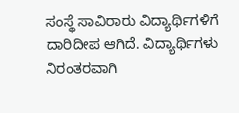ಸಂಸ್ಥೆ ಸಾವಿರಾರು ವಿದ್ಯಾರ್ಥಿಗಳಿಗೆ ದಾರಿದೀಪ ಆಗಿದೆ. ವಿದ್ಯಾರ್ಥಿಗಳು ನಿರಂತರವಾಗಿ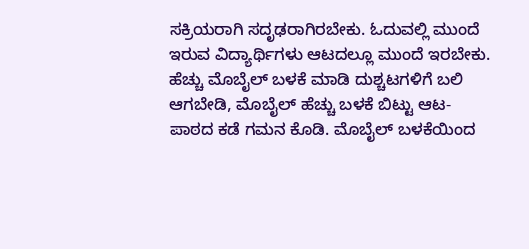ಸಕ್ರಿಯರಾಗಿ ಸದೃಢರಾಗಿರಬೇಕು. ಓದುವಲ್ಲಿ ಮುಂದೆ ಇರುವ ವಿದ್ಯಾರ್ಥಿಗಳು ಆಟದಲ್ಲೂ ಮುಂದೆ ಇರಬೇಕು. ಹೆಚ್ಚು ಮೊಬೈಲ್ ಬಳಕೆ ಮಾಡಿ ದುಶ್ಚಟಗಳಿಗೆ ಬಲಿ ಆಗಬೇಡಿ, ಮೊಬೈಲ್ ಹೆಚ್ಚು ಬಳಕೆ ಬಿಟ್ಟು ಆಟ-ಪಾಠದ ಕಡೆ ಗಮನ ಕೊಡಿ. ಮೊಬೈಲ್ ಬಳಕೆಯಿಂದ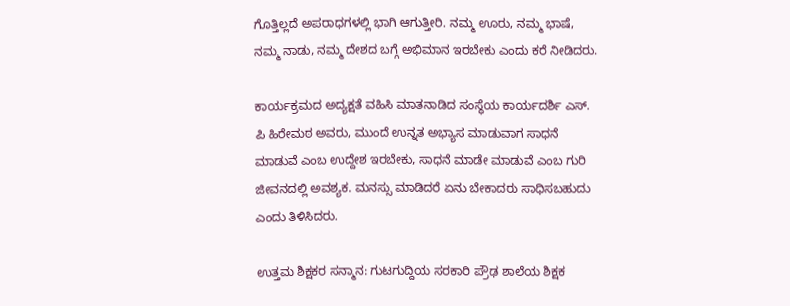ಗೊತ್ತಿಲ್ಲದೆ ಅಪರಾಧಗಳಲ್ಲಿ ಭಾಗಿ ಆಗುತ್ತೀರಿ. ನಮ್ಮ ಊರು, ನಮ್ಮ ಭಾಷೆ, ನಮ್ಮ ನಾಡು, ನಮ್ಮ ದೇಶದ ಬಗ್ಗೆ ಅಭಿಮಾನ ಇರಬೇಕು ಎಂದು ಕರೆ ನೀಡಿದರು.

ಕಾರ್ಯಕ್ರಮದ ಅದ್ಯಕ್ಷತೆ ವಹಿಸಿ ಮಾತನಾಡಿದ ಸಂಸ್ಥೆಯ ಕಾರ್ಯದರ್ಶಿ ಎಸ್. ಪಿ ಹಿರೇಮಠ ಅವರು, ಮುಂದೆ ಉನ್ನತ ಅಭ್ಯಾಸ ಮಾಡುವಾಗ ಸಾಧನೆ ಮಾಡುವೆ ಎಂಬ ಉದ್ದೇಶ ಇರಬೇಕು, ಸಾಧನೆ ಮಾಡೇ ಮಾಡುವೆ ಎಂಬ ಗುರಿ ಜೀವನದಲ್ಲಿ ಅವಶ್ಯಕ. ಮನಸ್ಸು ಮಾಡಿದರೆ ಏನು ಬೇಕಾದರು ಸಾಧಿಸಬಹುದು ಎಂದು ತಿಳಿಸಿದರು.

ಉತ್ತಮ ಶಿಕ್ಷಕರ ಸನ್ಮಾನ: ಗುಟಗುದ್ದಿಯ ಸರಕಾರಿ ಪ್ರೌಢ ಶಾಲೆಯ ಶಿಕ್ಷಕ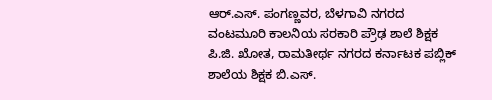ಆರ್.ಎಸ್. ಪಂಗಣ್ಣವರ, ಬೆಳಗಾವಿ ನಗರದ ವಂಟಮೂರಿ ಕಾಲನಿಯ ಸರಕಾರಿ ಪ್ರೌಢ ಶಾಲೆ ಶಿಕ್ಷಕ ಪಿ.ಜಿ. ಖೋತ, ರಾಮತೀರ್ಥ ನಗರದ ಕರ್ನಾಟಕ ಪಬ್ಲಿಕ್ ಶಾಲೆಯ ಶಿಕ್ಷಕ ಬಿ.ಎಸ್.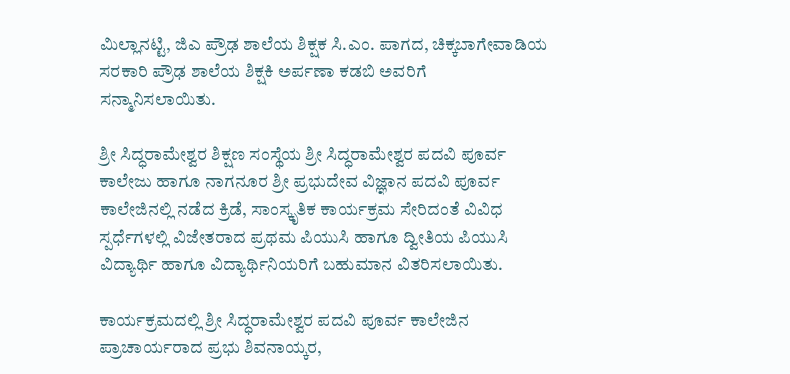ಮಿಲ್ಲಾನಟ್ಟಿ, ಜಿಎ ಪ್ರೌಢ ಶಾಲೆಯ ಶಿಕ್ಷಕ ಸಿ.ಎಂ. ಪಾಗದ, ಚಿಕ್ಕಬಾಗೇವಾಡಿಯ ಸರಕಾರಿ ಪ್ರೌಢ ಶಾಲೆಯ ಶಿಕ್ಷಕಿ ಅರ್ಪಣಾ ಕಡಬಿ ಅವರಿಗೆ ಸನ್ಮಾನಿಸಲಾಯಿತು.

ಶ್ರೀ ಸಿದ್ಧರಾಮೇಶ್ವರ ಶಿಕ್ಷಣ ಸಂಸ್ಥೆಯ ಶ್ರೀ ಸಿದ್ಧರಾಮೇಶ್ವರ ಪದವಿ ಪೂರ್ವ ಕಾಲೇಜು ಹಾಗೂ ನಾಗನೂರ ಶ್ರೀ ಪ್ರಭುದೇವ ವಿಜ್ಞಾನ ಪದವಿ ಪೂರ್ವ ಕಾಲೇಜಿನಲ್ಲಿ ನಡೆದ ಕ್ರಿಡೆ, ಸಾಂಸ್ಕೃತಿಕ ಕಾರ್ಯಕ್ರಮ ಸೇರಿದಂತೆ ವಿವಿಧ ಸ್ಪರ್ಧೆಗಳಲ್ಲಿ ವಿಜೇತರಾದ ಪ್ರಥಮ ಪಿಯುಸಿ ಹಾಗೂ ದ್ವೀತಿಯ ಪಿಯುಸಿ ವಿದ್ಯಾರ್ಥಿ ಹಾಗೂ ವಿದ್ಯಾರ್ಥಿನಿಯರಿಗೆ ಬಹುಮಾನ ವಿತರಿಸಲಾಯಿತು.

ಕಾರ್ಯಕ್ರಮದಲ್ಲಿ ಶ್ರೀ ಸಿದ್ಧರಾಮೇಶ್ವರ ಪದವಿ ಪೂರ್ವ ಕಾಲೇಜಿನ ಪ್ರಾಚಾರ್ಯರಾದ ಪ್ರಭು ಶಿವನಾಯ್ಕರ,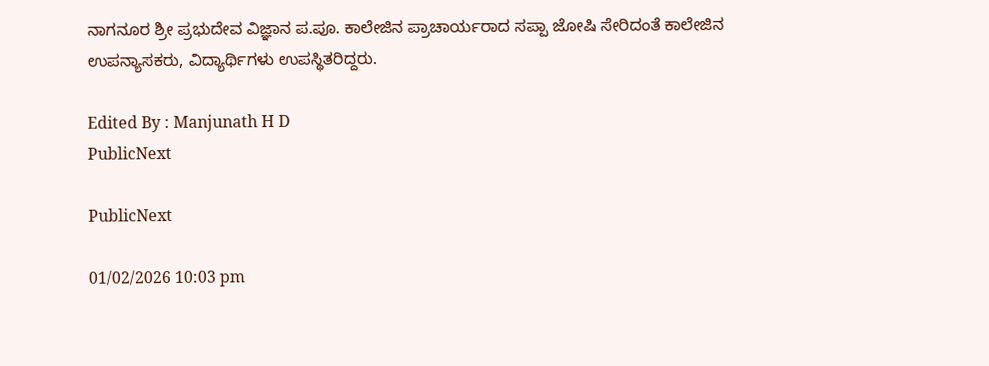ನಾಗನೂರ ಶ್ರೀ ಪ್ರಭುದೇವ ವಿಜ್ಞಾನ ಪ.ಪೂ. ಕಾಲೇಜಿನ ಪ್ರಾಚಾರ್ಯರಾದ ಸಪ್ಪಾ ಜೋಷಿ ಸೇರಿದಂತೆ ಕಾಲೇಜಿನ ಉಪನ್ಯಾಸಕರು, ವಿದ್ಯಾರ್ಥಿಗಳು ಉಪಸ್ಥಿತರಿದ್ದರು.

Edited By : Manjunath H D
PublicNext

PublicNext

01/02/2026 10:03 pm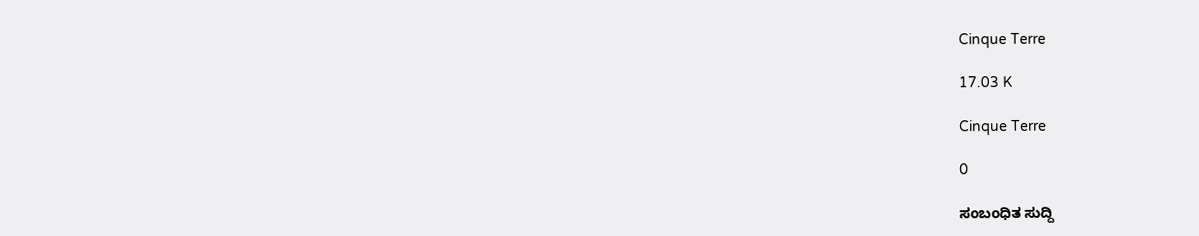Cinque Terre

17.03 K

Cinque Terre

0

ಸಂಬಂಧಿತ ಸುದ್ದಿ